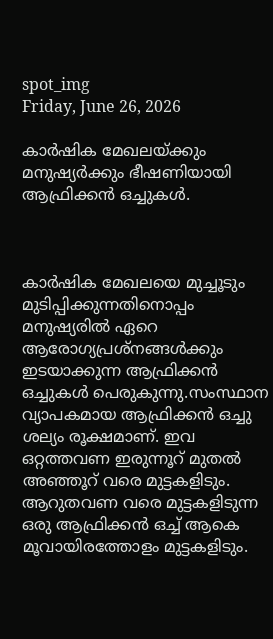spot_img
Friday, June 26, 2026

കാര്‍ഷിക മേഖലയ്ക്കും മനുഷ്യര്‍ക്കും ഭീഷണിയായി ആഫ്രിക്കൻ ഒച്ചുകള്‍.



കാർഷിക മേഖലയെ മുച്ചൂടും മുടിപ്പിക്കുന്നതിനൊപ്പം മനുഷ്യരില്‍ ഏറെ ആരോഗ്യപ്രശ്നങ്ങള്‍ക്കും ഇടയാക്കുന്ന ആഫ്രിക്കൻ ഒച്ചുകള്‍ പെരുകുന്നു.സംസ്ഥാന വ്യാപകമായ ആഫ്രിക്കൻ ഒച്ചു ശല്യം രൂക്ഷമാണ്. ഇവ ഒറ്റത്തവണ ഇരുന്നൂറ് മുതല്‍ അഞ്ഞൂറ് വരെ മുട്ടകളിടും. ആറുതവണ വരെ മുട്ടകളിടുന്ന ഒരു ആഫ്രിക്കൻ ഒച്ച്‌ ആകെ മൂവായിരത്തോളം മുട്ടകളിടും.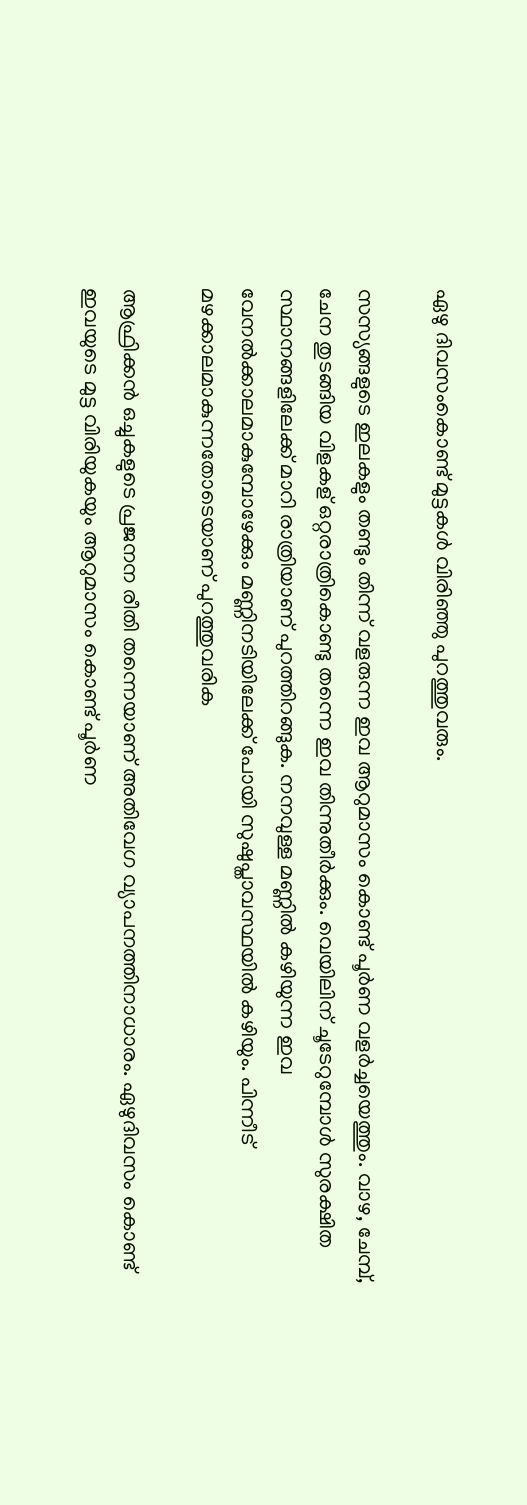ഏഴു ദിവസംകൊണ്ട് മുട്ടകള്‍ വിരിഞ്ഞു പുറത്തുവരും.

സസ്യങ്ങളുടെ ഇലകളും തണ്ടും തിന്ന് വളരുന്ന ഇവ ആറുമാസം കൊണ്ട് പൂർണ വളർച്ചയെത്തും. വാഴ, ചേമ്പ്, ചേന തുടങ്ങിയ വിളകള് ഒറ്റരാത്രികൊണ്ടു തന്നെ ഇവ തിന്നുതീർക്കും. വെയിലിന് ചൂടേറുമ്പോള്‍ സുരക്ഷിത സ്ഥാനങ്ങളിലേക്ക് മാറി രാത്രിയാണ് പുറത്തിറങ്ങുക. നനവുള്ള മണ്ണില്‍ കഴിയുന്ന ഇവ വേനല്‍ക്കാലമാകുമ്പോഴേക്കും മണ്ണിനടിയിലേക്ക് പോയി സുഷുപ്താവസ്ഥയില്‍ കഴിയും. പിന്നീട് മഴക്കാലമാകുന്നതോടെയാണ് പുറത്തുവരിക

ആഫ്രിക്കൻ ഒച്ചുകളുടെ പ്രജനന രീതി തന്നെയാണ് അതിവേഗ വ്യാപനത്തിനാധാരം. ഏഴുദിവസം കൊണ്ട് ഇവയുടെ മുട്ട വിരിയുകയും ആറുമാസം കൊണ്ട് പൂർണ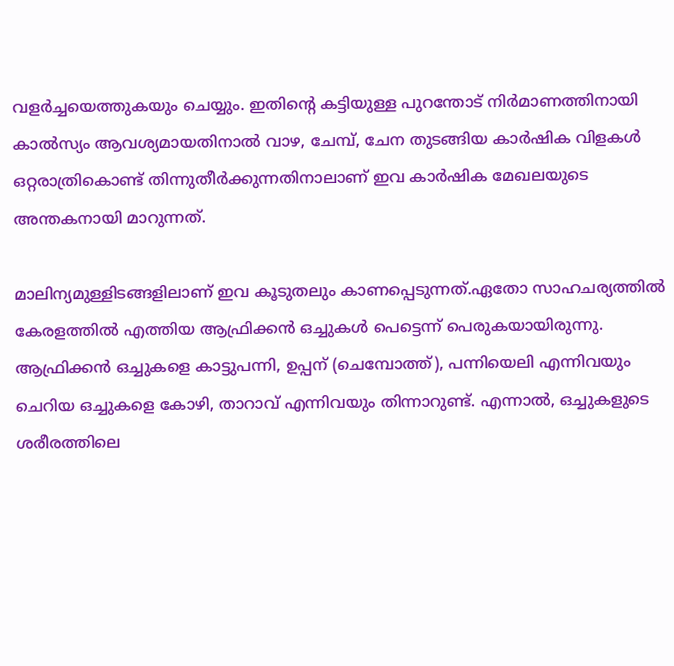വളർച്ചയെത്തുകയും ചെയ്യും. ഇതിന്റെ കട്ടിയുള്ള പുറന്തോട് നിർമാണത്തിനായി കാൽസ്യം ആവശ്യമായതിനാൽ വാഴ, ചേമ്പ്, ചേന തുടങ്ങിയ കാർഷിക വിളകൾ ഒറ്റരാത്രികൊണ്ട് തിന്നുതീർക്കുന്നതിനാലാണ് ഇവ കാർഷിക മേഖലയുടെ അന്തകനായി മാറുന്നത്.

മാലിന്യമുള്ളിടങ്ങളിലാണ് ഇവ കൂടുതലും കാണപ്പെടുന്നത്.ഏതോ സാഹചര്യത്തില്‍ കേരളത്തില്‍ എത്തിയ ആഫ്രിക്കൻ ഒച്ചുകള്‍ പെട്ടെന്ന് പെരുകയായിരുന്നു. ആഫ്രിക്കൻ ഒച്ചുകളെ കാട്ടുപന്നി, ഉപ്പന് (ചെമ്പോത്ത്), പന്നിയെലി എന്നിവയും ചെറിയ ഒച്ചുകളെ കോഴി, താറാവ് എന്നിവയും തിന്നാറുണ്ട്. എന്നാല്‍, ഒച്ചുകളുടെ ശരീരത്തിലെ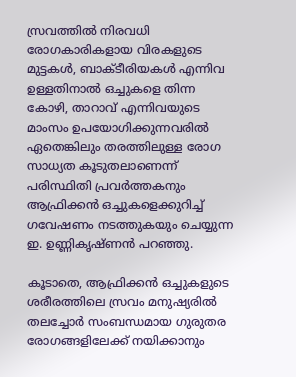സ്രവത്തില്‍ നിരവധി രോഗകാരികളായ വിരകളുടെ മുട്ടകള്‍, ബാക്ടീരിയകള്‍ എന്നിവ ഉള്ളതിനാല്‍ ഒച്ചുകളെ തിന്ന കോഴി, താറാവ് എന്നിവയുടെ മാംസം ഉപയോഗിക്കുന്നവരില്‍ ഏതെങ്കിലും തരത്തിലുള്ള രോഗ സാധ്യത കൂടുതലാണെന്ന് പരിസ്ഥിതി പ്രവർത്തകനും ആഫ്രിക്കൻ ഒച്ചുകളെക്കുറിച്ച്‌ ഗവേഷണം നടത്തുകയും ചെയ്യുന്ന ഇ. ഉണ്ണികൃഷ്ണൻ പറഞ്ഞു.

കൂടാതെ, ആഫ്രിക്കൻ ഒച്ചുകളുടെ ശരീരത്തിലെ സ്രവം മനുഷ്യരില്‍ തലച്ചോർ സംബന്ധമായ ഗുരുതര രോഗങ്ങളിലേക്ക് നയിക്കാനും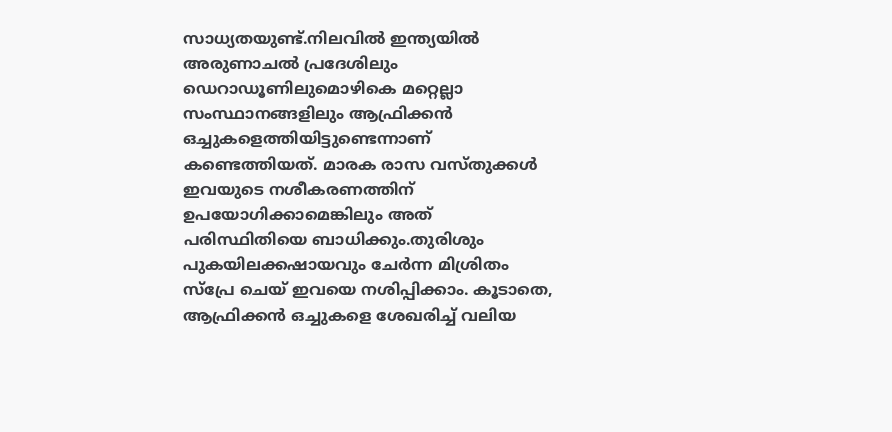സാധ്യതയുണ്ട്.നിലവില്‍ ഇന്ത്യയില്‍ അരുണാചൽ പ്രദേശിലും ഡെറാഡൂണിലുമൊഴികെ മറ്റെല്ലാ സംസ്ഥാനങ്ങളിലും ആഫ്രിക്കൻ ഒച്ചുകളെത്തിയിട്ടുണ്ടെന്നാണ് കണ്ടെത്തിയത്. മാരക രാസ വസ്തുക്കൾ ഇവയുടെ നശീകരണത്തിന് ഉപയോഗിക്കാമെങ്കിലും അത് പരിസ്ഥിതിയെ ബാധിക്കും.തുരിശും പുകയിലക്കഷായവും ചേർന്ന മിശ്രിതം സ്പ്രേ ചെയ് ഇവയെ നശിപ്പിക്കാം. കൂടാതെ, ആഫ്രിക്കൻ ഒച്ചുകളെ ശേഖരിച്ച്‌ വലിയ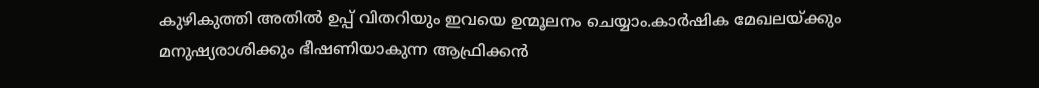കുഴികുത്തി അതില്‍ ഉപ്പ് വിതറിയും ഇവയെ ഉന്മൂലനം ചെയ്യാം.കാർഷിക മേഖലയ്ക്കും മനുഷ്യരാശിക്കും ഭീഷണിയാകുന്ന ആഫ്രിക്കൻ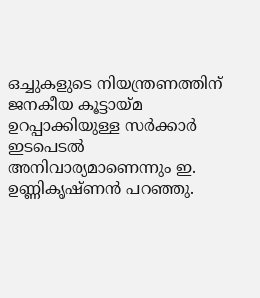ഒച്ചുകളുടെ നിയന്ത്രണത്തിന് ജനകീയ കൂട്ടായ്മ ഉറപ്പാക്കിയുള്ള സർക്കാർ ഇടപെടല്‍ അനിവാര്യമാണെന്നും ഇ. ഉണ്ണികൃഷ്ണൻ പറഞ്ഞു.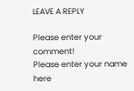LEAVE A REPLY

Please enter your comment!
Please enter your name here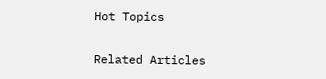Hot Topics

Related Articles